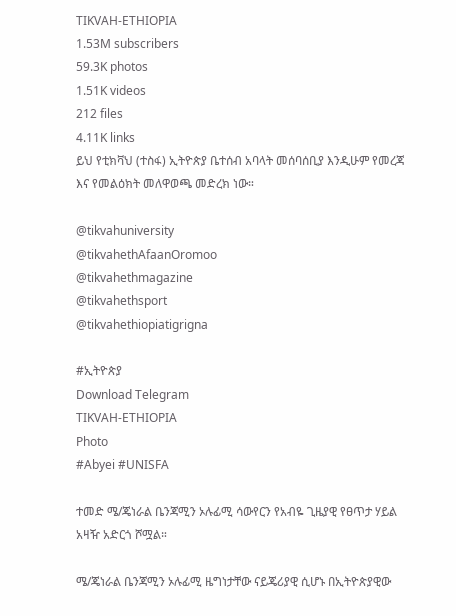TIKVAH-ETHIOPIA
1.53M subscribers
59.3K photos
1.51K videos
212 files
4.11K links
ይህ የቲክቫህ (ተስፋ) ኢትዮጵያ ቤተሰብ አባላት መሰባሰቢያ እንዲሁም የመረጃ እና የመልዕክት መለዋወጫ መድረክ ነው።

@tikvahuniversity
@tikvahethAfaanOromoo
@tikvahethmagazine
@tikvahethsport
@tikvahethiopiatigrigna

#ኢትዮጵያ
Download Telegram
TIKVAH-ETHIOPIA
Photo
#Abyei #UNISFA

ተመድ ሜ/ጄነራል ቤንጃሚን ኦሉፊሚ ሳውየርን የአብዬ ጊዜያዊ የፀጥታ ሃይል አዛዥ አድርጎ ሾሟል።

ሜ/ጄነራል ቤንጃሚን ኦሉፊሚ ዜግነታቸው ናይጄሪያዊ ሲሆኑ በኢትዮጵያዊው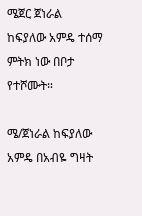ሜጀር ጀነራል ከፍያለው አምዴ ተሰማ ምትክ ነው በቦታ የተሾሙት።

ሜ/ጀነራል ከፍያለው አምዴ በአብዬ ግዛት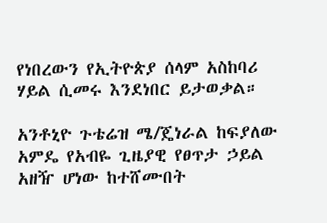የነበረውን የኢትዮጵያ ሰላም አስከባሪ ሃይል ሲመሩ እንደነበር ይታወቃል።

አንቶኒዮ ጉቴሬዝ ሜ/ጄነራል ከፍያለው አምዴ የአብዬ ጊዜያዊ የፀጥታ ኃይል አዘዥ ሆነው ከተሸሙበት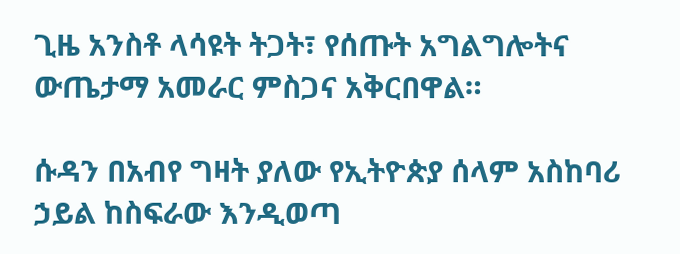ጊዜ አንስቶ ላሳዩት ትጋት፣ የሰጡት አግልግሎትና ውጤታማ አመራር ምስጋና አቅርበዋል።

ሱዳን በአብየ ግዛት ያለው የኢትዮጵያ ሰላም አስከባሪ ኃይል ከስፍራው እንዲወጣ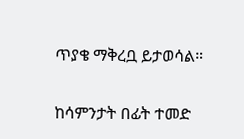ጥያቄ ማቅረቧ ይታወሳል።

ከሳምንታት በፊት ተመድ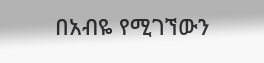በአብዬ የሚገኘውን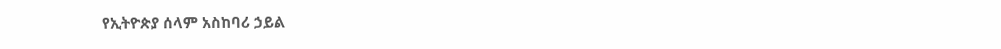የኢትዮጵያ ሰላም አስከባሪ ኃይል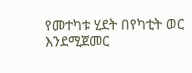የመተካቱ ሂደት በየካቲት ወር እንደሚጀመር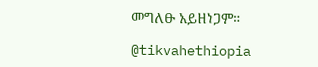መግለፁ አይዘነጋም።

@tikvahethiopia